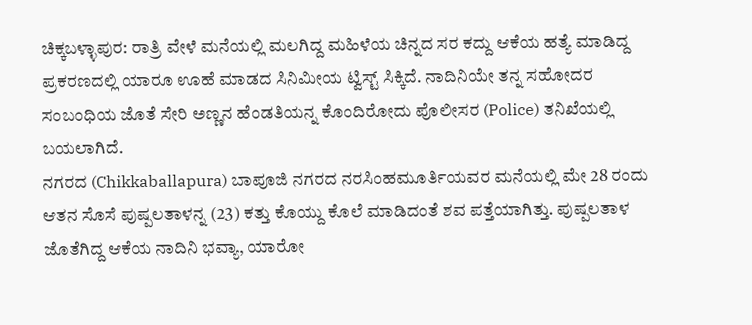ಚಿಕ್ಕಬಳ್ಳಾಪುರ: ರಾತ್ರಿ ವೇಳೆ ಮನೆಯಲ್ಲಿ ಮಲಗಿದ್ದ ಮಹಿಳೆಯ ಚಿನ್ನದ ಸರ ಕದ್ದು ಆಕೆಯ ಹತ್ಯೆ ಮಾಡಿದ್ದ ಪ್ರಕರಣದಲ್ಲಿ ಯಾರೂ ಊಹೆ ಮಾಡದ ಸಿನಿಮೀಯ ಟ್ವಿಸ್ಟ್ ಸಿಕ್ಕಿದೆ. ನಾದಿನಿಯೇ ತನ್ನ ಸಹೋದರ ಸಂಬಂಧಿಯ ಜೊತೆ ಸೇರಿ ಅಣ್ಣನ ಹೆಂಡತಿಯನ್ನ ಕೊಂದಿರೋದು ಪೊಲೀಸರ (Police) ತನಿಖೆಯಲ್ಲಿ ಬಯಲಾಗಿದೆ.
ನಗರದ (Chikkaballapura) ಬಾಪೂಜಿ ನಗರದ ನರಸಿಂಹಮೂರ್ತಿಯವರ ಮನೆಯಲ್ಲಿ ಮೇ 28 ರಂದು ಆತನ ಸೊಸೆ ಪುಷ್ಪಲತಾಳನ್ನ (23) ಕತ್ತು ಕೊಯ್ದು ಕೊಲೆ ಮಾಡಿದಂತೆ ಶವ ಪತ್ತೆಯಾಗಿತ್ತು. ಪುಷ್ಪಲತಾಳ ಜೊತೆಗಿದ್ದ ಆಕೆಯ ನಾದಿನಿ ಭವ್ಯಾ, ಯಾರೋ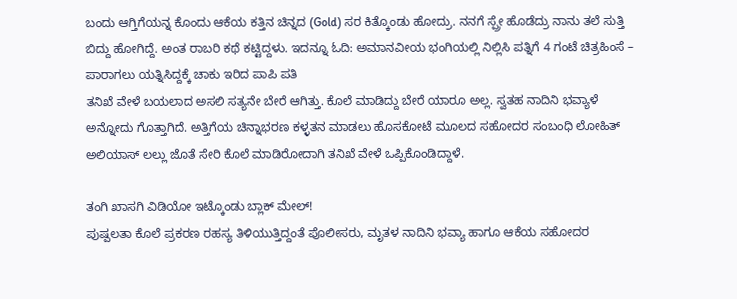ಬಂದು ಆಗ್ತಿಗೆಯನ್ನ ಕೊಂದು ಆಕೆಯ ಕತ್ತಿನ ಚಿನ್ನದ (Gold) ಸರ ಕಿತ್ಕೊಂಡು ಹೋದ್ರು. ನನಗೆ ಸ್ಪ್ರೇ ಹೊಡೆದ್ರು ನಾನು ತಲೆ ಸುತ್ತಿ ಬಿದ್ದು ಹೋಗಿದ್ದೆ. ಅಂತ ರಾಬರಿ ಕಥೆ ಕಟ್ಟಿದ್ದಳು. ಇದನ್ನೂ ಓದಿ: ಅಮಾನವೀಯ ಭಂಗಿಯಲ್ಲಿ ನಿಲ್ಲಿಸಿ ಪತ್ನಿಗೆ 4 ಗಂಟೆ ಚಿತ್ರಹಿಂಸೆ – ಪಾರಾಗಲು ಯತ್ನಿಸಿದ್ದಕ್ಕೆ ಚಾಕು ಇರಿದ ಪಾಪಿ ಪತಿ
ತನಿಖೆ ವೇಳೆ ಬಯಲಾದ ಅಸಲಿ ಸತ್ಯನೇ ಬೇರೆ ಆಗಿತ್ತು. ಕೊಲೆ ಮಾಡಿದ್ದು ಬೇರೆ ಯಾರೂ ಅಲ್ಲ. ಸ್ವತಹ ನಾದಿನಿ ಭವ್ಯಾಳೆ ಅನ್ನೋದು ಗೊತ್ತಾಗಿದೆ. ಅತ್ತಿಗೆಯ ಚಿನ್ನಾಭರಣ ಕಳ್ಳತನ ಮಾಡಲು ಹೊಸಕೋಟೆ ಮೂಲದ ಸಹೋದರ ಸಂಬಂಧಿ ಲೋಹಿತ್ ಅಲಿಯಾಸ್ ಲಲ್ಲು ಜೊತೆ ಸೇರಿ ಕೊಲೆ ಮಾಡಿರೋದಾಗಿ ತನಿಖೆ ವೇಳೆ ಒಪ್ಪಿಕೊಂಡಿದ್ದಾಳೆ.

ತಂಗಿ ಖಾಸಗಿ ವಿಡಿಯೋ ಇಟ್ಕೊಂಡು ಬ್ಲಾಕ್ ಮೇಲ್!
ಪುಷ್ಪಲತಾ ಕೊಲೆ ಪ್ರಕರಣ ರಹಸ್ಯ ತಿಳಿಯುತ್ತಿದ್ದಂತೆ ಪೊಲೀಸರು, ಮೃತಳ ನಾದಿನಿ ಭವ್ಯಾ ಹಾಗೂ ಆಕೆಯ ಸಹೋದರ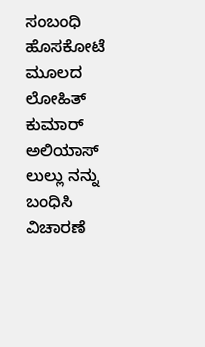ಸಂಬಂಧಿ ಹೊಸಕೋಟೆ ಮೂಲದ ಲೋಹಿತ್ ಕುಮಾರ್ ಅಲಿಯಾಸ್ ಲುಲ್ಲು ನನ್ನು ಬಂಧಿಸಿ ವಿಚಾರಣೆ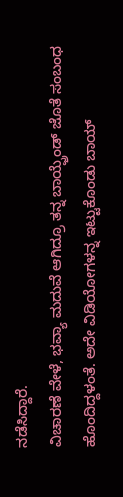ನಡೆಸಿದ್ದಾರೆ.
ವಿಚಾರಣೆ ವೇಳೆ, ಭವ್ಯಾ ಮದುವೆ ಆಗಿದ್ರೂ ತನ್ನ ಬಾಯ್ಫ್ರೆಂಡ್ ಜೊತೆ ಸಂಬಂಧ ಹೊಂದಿದ್ದಳಂತೆ. ಅದೇ ವಿಡಿಯೋಗಳನ್ನ ಇಟ್ಟುಕೊಂಡು ಬಾಯ್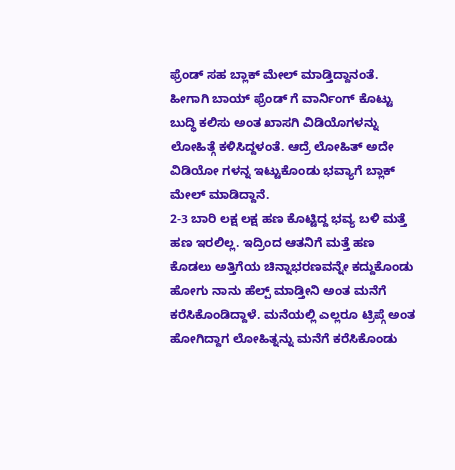ಫ್ರೆಂಡ್ ಸಹ ಬ್ಲಾಕ್ ಮೇಲ್ ಮಾಡ್ತಿದ್ದಾನಂತೆ. ಹೀಗಾಗಿ ಬಾಯ್ ಫ್ರೆಂಡ್ ಗೆ ವಾರ್ನಿಂಗ್ ಕೊಟ್ಟು ಬುದ್ಧಿ ಕಲಿಸು ಅಂತ ಖಾಸಗಿ ವಿಡಿಯೊಗಳನ್ನು ಲೋಹಿತ್ಗೆ ಕಳಿಸಿದ್ದಳಂತೆ. ಆದ್ರೆ ಲೋಹಿತ್ ಅದೇ ವಿಡಿಯೋ ಗಳನ್ನ ಇಟ್ಟುಕೊಂಡು ಭವ್ಯಾಗೆ ಬ್ಲಾಕ್ ಮೇಲ್ ಮಾಡಿದ್ದಾನೆ.
2-3 ಬಾರಿ ಲಕ್ಷ ಲಕ್ಷ ಹಣ ಕೊಟ್ಟಿದ್ದ ಭವ್ಯ ಬಳಿ ಮತ್ತೆ ಹಣ ಇರಲಿಲ್ಲ. ಇದ್ರಿಂದ ಆತನಿಗೆ ಮತ್ತೆ ಹಣ ಕೊಡಲು ಅತ್ತಿಗೆಯ ಚಿನ್ನಾಭರಣವನ್ನೇ ಕದ್ದುಕೊಂಡು ಹೋಗು ನಾನು ಹೆಲ್ಪ್ ಮಾಡ್ತೀನಿ ಅಂತ ಮನೆಗೆ ಕರೆಸಿಕೊಂಡಿದ್ದಾಳೆ. ಮನೆಯಲ್ಲಿ ಎಲ್ಲರೂ ಟ್ರಿಪ್ಗೆ ಅಂತ ಹೋಗಿದ್ದಾಗ ಲೋಹಿತ್ನನ್ನು ಮನೆಗೆ ಕರೆಸಿಕೊಂಡು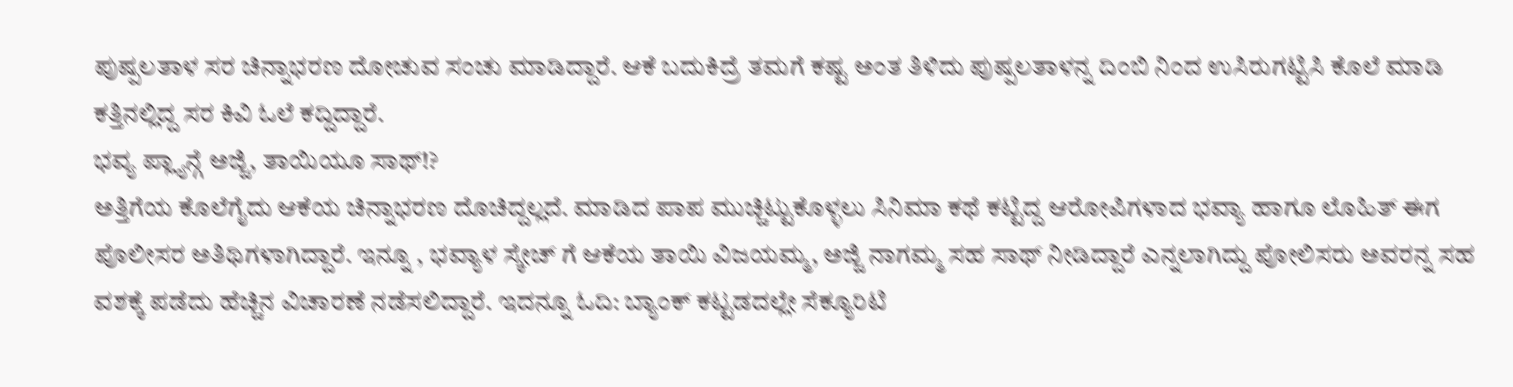ಪುಷ್ಪಲತಾಳ ಸರ ಚಿನ್ನಾಭರಣ ದೋಚುವ ಸಂಚು ಮಾಡಿದ್ದಾರೆ. ಆಕೆ ಬದುಕಿದ್ರೆ ತಮಗೆ ಕಷ್ಟ ಅಂತ ತಿಳಿದು ಪುಷ್ಪಲತಾಳನ್ನ ದಿಂಬಿ ನಿಂದ ಉಸಿರುಗಟ್ಟಿಸಿ ಕೊಲೆ ಮಾಡಿ ಕತ್ತಿನಲ್ಲಿದ್ದ ಸರ ಕಿವಿ ಓಲೆ ಕದ್ದಿದ್ದಾರೆ.
ಭವ್ಯ ಪ್ಲ್ಯಾನ್ಗೆ ಅಜ್ಜಿ, ತಾಯಿಯೂ ಸಾಥ್!?
ಅತ್ತಿಗೆಯ ಕೊಲೆಗೈದು ಆಕೆಯ ಚಿನ್ನಾಭರಣ ದೊಚಿದ್ದಲ್ಲದೆ. ಮಾಡಿದ ಪಾಪ ಮುಚ್ಚಿಟ್ಟುಕೊಳ್ಳಲು ಸಿನಿಮಾ ಕಥೆ ಕಟ್ಟಿದ್ದ ಆರೋಪಿಗಳಾದ ಭವ್ಯಾ ಹಾಗೂ ಲೊಹಿತ್ ಈಗ ಪೊಲೀಸರ ಅತಿಥಿಗಳಾಗಿದ್ದಾರೆ. ಇನ್ನೂ , ಭವ್ಯಾಳ ಸ್ಕೇಚ್ ಗೆ ಆಕೆಯ ತಾಯಿ ವಿಜಯಮ್ಮ, ಅಜ್ಜಿ ನಾಗಮ್ಮ ಸಹ ಸಾಥ್ ನೀಡಿದ್ದಾರೆ ಎನ್ನಲಾಗಿದ್ದು ಪೋಲಿಸರು ಅವರನ್ನ ಸಹ ವಶಕ್ಕೆ ಪಡೆದು ಹೆಚ್ಚಿನ ವಿಚಾರಣೆ ನಡೆಸಲಿದ್ದಾರೆ. ಇದನ್ನೂ ಓದಿ: ಬ್ಯಾಂಕ್ ಕಟ್ಟಡದಲ್ಲೇ ಸೆಕ್ಯೂರಿಟಿ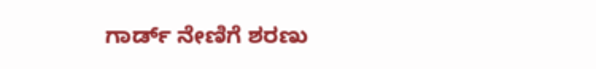ಗಾರ್ಡ್ ನೇಣಿಗೆ ಶರಣು